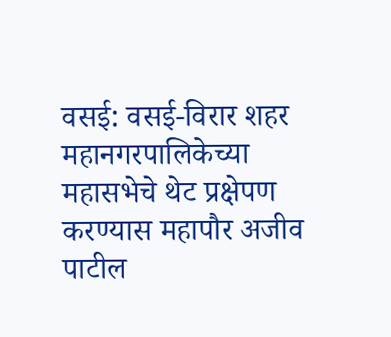वसई: वसई-विरार शहर महानगरपालिकेच्या महासभेचे थेट प्रक्षेपण करण्यास महापौर अजीव पाटील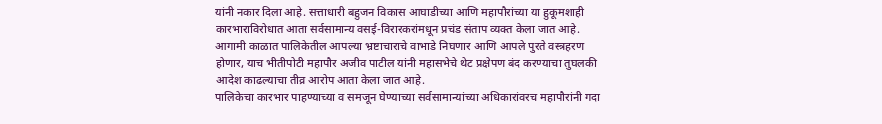यांनी नकार दिला आहे. सत्ताधारी बहुजन विकास आघाडीच्या आणि महापौरांच्या या हुकूमशाही कारभाराविरोधात आता सर्वसामान्य वसई-विरारकरांमधून प्रचंड संताप व्यक्त केला जात आहे.
आगामी काळात पालिकेतील आपल्या भ्रष्टाचाराचे वाभाडे निघणार आणि आपले पुरते वस्त्रहरण होणार, याच भीतीपोटी महापौर अजीव पाटील यांनी महासभेचे थेट प्रक्षेपण बंद करण्याचा तुघलकी आदेश काढल्याचा तीव्र आरोप आता केला जात आहे.
पालिकेचा कारभार पाहण्याच्या व समजून घेण्याच्या सर्वसामान्यांच्या अधिकारांवरच महापौरांनी गदा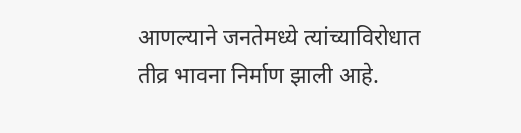आणल्याने जनतेमध्ये त्यांच्याविरोधात तीव्र भावना निर्माण झाली आहे.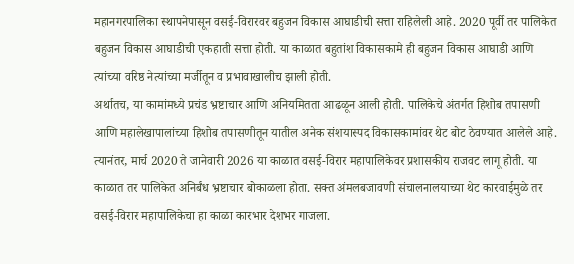महानगरपालिका स्थापनेपासून वसई-विरारवर बहुजन विकास आघाडीची सत्ता राहिलेली आहे. 2020 पूर्वी तर पालिकेत बहुजन विकास आघाडीची एकहाती सत्ता होती. या काळात बहुतांश विकासकामे ही बहुजन विकास आघाडी आणि त्यांच्या वरिष्ठ नेत्यांच्या मर्जीतून व प्रभावाखालीच झाली होती.
अर्थातच, या कामांमध्ये प्रचंड भ्रष्टाचार आणि अनियमितता आढळून आली होती. पालिकेचे अंतर्गत हिशोब तपासणी आणि महालेखापालांच्या हिशोब तपासणीतून यातील अनेक संशयास्पद विकासकामांवर थेट बोट ठेवण्यात आलेले आहे.
त्यानंतर, मार्च 2020 ते जानेवारी 2026 या काळात वसई-विरार महापालिकेवर प्रशासकीय राजवट लागू होती. या काळात तर पालिकेत अनिर्बंध भ्रष्टाचार बोकाळला होता. सक्त अंमलबजावणी संचालनालयाच्या थेट कारवाईमुळे तर वसई-विरार महापालिकेचा हा काळा कारभार देशभर गाजला.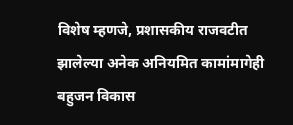विशेष म्हणजे, प्रशासकीय राजवटीत झालेल्या अनेक अनियमित कामांमागेही बहुजन विकास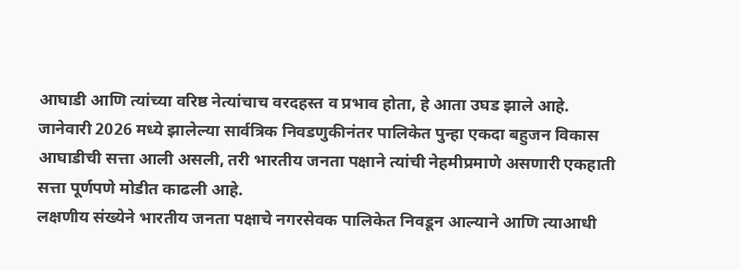आघाडी आणि त्यांच्या वरिष्ठ नेत्यांचाच वरदहस्त व प्रभाव होता, हे आता उघड झाले आहे.
जानेवारी 2026 मध्ये झालेल्या सार्वत्रिक निवडणुकीनंतर पालिकेत पुन्हा एकदा बहुजन विकास आघाडीची सत्ता आली असली, तरी भारतीय जनता पक्षाने त्यांची नेहमीप्रमाणे असणारी एकहाती सत्ता पूर्णपणे मोडीत काढली आहे.
लक्षणीय संख्येने भारतीय जनता पक्षाचे नगरसेवक पालिकेत निवडून आल्याने आणि त्याआधी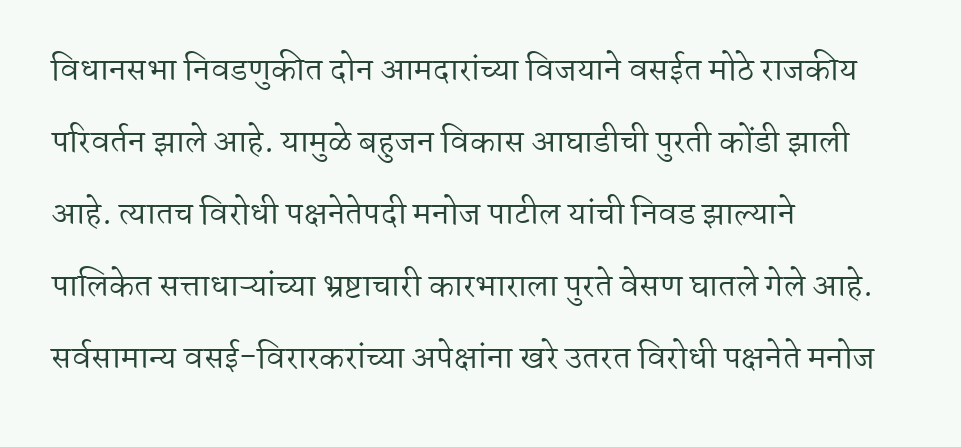विधानसभा निवडणुकीत दोन आमदारांच्या विजयाने वसईत मोठे राजकीय परिवर्तन झाले आहे. यामुळे बहुजन विकास आघाडीची पुरती कोंडी झाली आहे. त्यातच विरोधी पक्षनेतेपदी मनोज पाटील यांची निवड झाल्याने पालिकेत सत्ताधाऱ्यांच्या भ्रष्टाचारी कारभाराला पुरते वेसण घातले गेले आहे.
सर्वसामान्य वसई-विरारकरांच्या अपेक्षांना खरे उतरत विरोधी पक्षनेते मनोज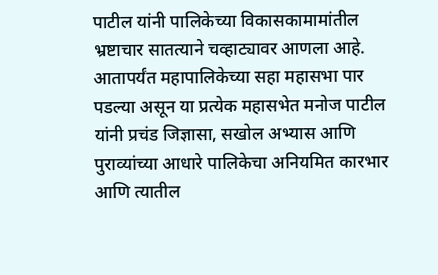पाटील यांनी पालिकेच्या विकासकामामांतील भ्रष्टाचार सातत्याने चव्हाट्यावर आणला आहे. आतापर्यंत महापालिकेच्या सहा महासभा पार पडल्या असून या प्रत्येक महासभेत मनोज पाटील यांनी प्रचंड जिज्ञासा, सखोल अभ्यास आणि पुराव्यांच्या आधारे पालिकेचा अनियमित कारभार आणि त्यातील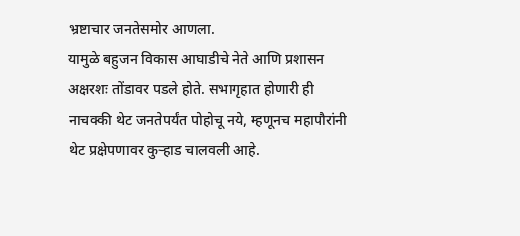भ्रष्टाचार जनतेसमोर आणला.
यामुळे बहुजन विकास आघाडीचे नेते आणि प्रशासन अक्षरशः तोंडावर पडले होते. सभागृहात होणारी ही नाचक्की थेट जनतेपर्यंत पोहोचू नये, म्हणूनच महापौरांनी थेट प्रक्षेपणावर कुऱ्हाड चालवली आहे.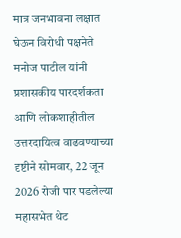मात्र जनभावना लक्षात घेऊन विरोधी पक्षनेते मनोज पाटील यांनी प्रशासकीय पारदर्शकता आणि लोकशाहीतील उत्तरदायित्व वाढवण्याच्या दृष्टीने सोमवार, 22 जून 2026 रोजी पार पडलेल्या महासभेत थेट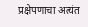प्रक्षेपणाचा अत्यंत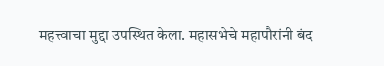महत्त्वाचा मुद्दा उपस्थित केला. महासभेचे महापौरांनी बंद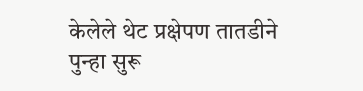केलेले थेट प्रक्षेपण तातडीने पुन्हा सुरू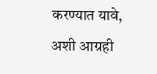करण्यात यावे, अशी आग्रही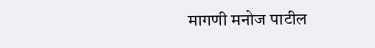मागणी मनोज पाटील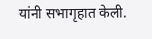यांनी सभागृहात केली.